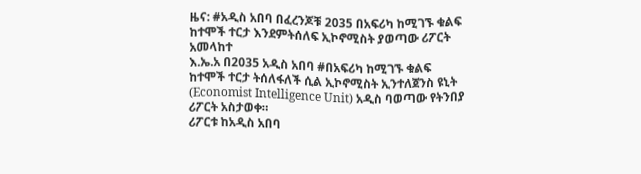ዜና: #አዲስ አበባ በፈረንጆቹ 2035 በአፍሪካ ከሚገኙ ቁልፍ ከተሞች ተርታ እንደምትሰለፍ ኢኮኖሚስት ያወጣው ሪፖርት አመላከተ
እ.ኤ.አ በ2035 አዲስ አበባ #በአፍሪካ ከሚገኙ ቁልፍ ከተሞች ተርታ ትሰለፋለች ሲል ኢኮኖሚስት ኢንተለጀንስ ዩኒት (Economist Intelligence Unit) አዲስ ባወጣው የትንበያ ሪፖርት አስታወቀ።
ሪፖርቱ ከአዲስ አበባ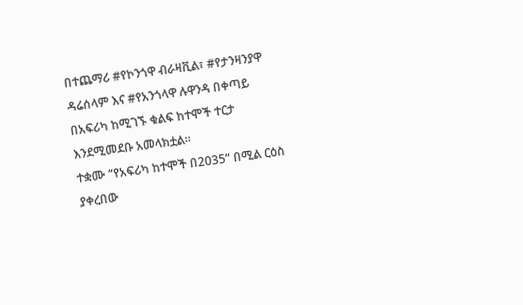በተጨማሪ #የኮንጎዋ ብራዛቪል፣ #የታንዛንያዋ ዳሬሰላም እና #የአንጎላዋ ሉዋንዳ በቀጣይ በአፍሪካ ከሚገኙ ቁልፍ ከተሞች ተርታ እንደሚመደቡ አመላክቷል።
ተቋሙ “የአፍሪካ ከተሞች በ2035” በሚል ርዕስ ያቀረበው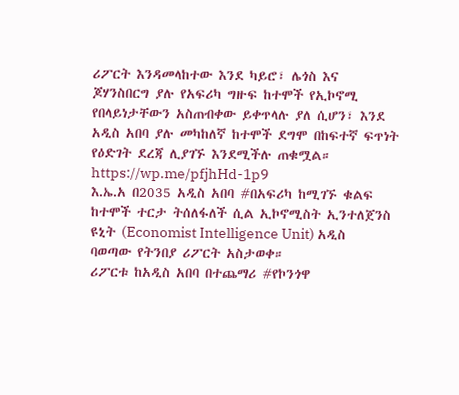ሪፖርት እንዳመላከተው እንደ ካይሮ፣ ሌጎስ እና ጆሃንስበርግ ያሉ የአፍሪካ ግዙፍ ከተሞች የኢኮኖሚ የበላይነታቸውን አስጠብቀው ይቀጥላሉ ያለ ሲሆን፣ እንደ አዲስ አበባ ያሉ መካከለኛ ከተሞች ደግሞ በከፍተኛ ፍጥነት የዕድገት ደረጃ ሊያገኙ እንደሚችሉ ጠቁሟል።
https://wp.me/pfjhHd-1p9
እ.ኤ.አ በ2035 አዲስ አበባ #በአፍሪካ ከሚገኙ ቁልፍ ከተሞች ተርታ ትሰለፋለች ሲል ኢኮኖሚስት ኢንተለጀንስ ዩኒት (Economist Intelligence Unit) አዲስ ባወጣው የትንበያ ሪፖርት አስታወቀ።
ሪፖርቱ ከአዲስ አበባ በተጨማሪ #የኮንጎዋ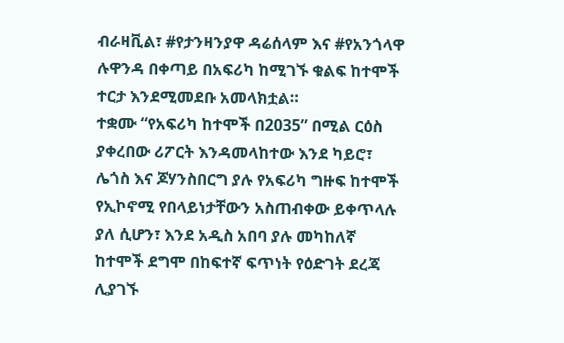ብራዛቪል፣ #የታንዛንያዋ ዳሬሰላም እና #የአንጎላዋ ሉዋንዳ በቀጣይ በአፍሪካ ከሚገኙ ቁልፍ ከተሞች ተርታ እንደሚመደቡ አመላክቷል።
ተቋሙ “የአፍሪካ ከተሞች በ2035” በሚል ርዕስ ያቀረበው ሪፖርት እንዳመላከተው እንደ ካይሮ፣ ሌጎስ እና ጆሃንስበርግ ያሉ የአፍሪካ ግዙፍ ከተሞች የኢኮኖሚ የበላይነታቸውን አስጠብቀው ይቀጥላሉ ያለ ሲሆን፣ እንደ አዲስ አበባ ያሉ መካከለኛ ከተሞች ደግሞ በከፍተኛ ፍጥነት የዕድገት ደረጃ ሊያገኙ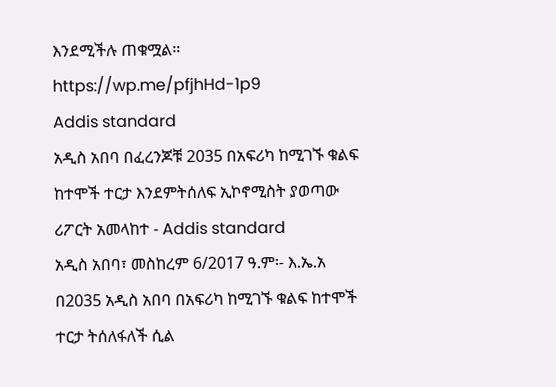እንደሚችሉ ጠቁሟል።
https://wp.me/pfjhHd-1p9
Addis standard
አዲስ አበባ በፈረንጆቹ 2035 በአፍሪካ ከሚገኙ ቁልፍ ከተሞች ተርታ እንደምትሰለፍ ኢኮኖሚስት ያወጣው ሪፖርት አመላከተ - Addis standard
አዲስ አበባ፣ መስከረም 6/2017 ዓ.ም፡- እ.ኤ.አ በ2035 አዲስ አበባ በአፍሪካ ከሚገኙ ቁልፍ ከተሞች ተርታ ትሰለፋለች ሲል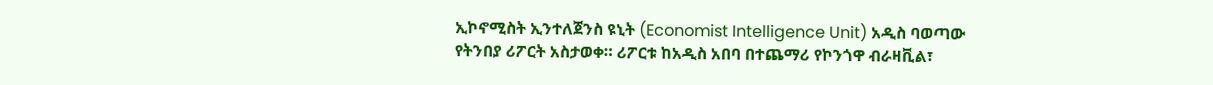ኢኮኖሚስት ኢንተለጀንስ ዩኒት (Economist Intelligence Unit) አዲስ ባወጣው የትንበያ ሪፖርት አስታወቀ። ሪፖርቱ ከአዲስ አበባ በተጨማሪ የኮንጎዋ ብራዛቪል፣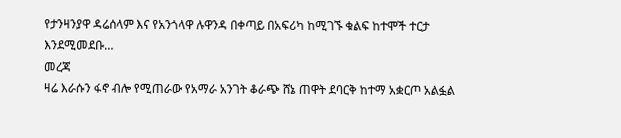የታንዛንያዋ ዳሬሰላም እና የአንጎላዋ ሉዋንዳ በቀጣይ በአፍሪካ ከሚገኙ ቁልፍ ከተሞች ተርታ እንደሚመደቡ…
መረጃ
ዛሬ እራሱን ፋኖ ብሎ የሚጠራው የአማራ አንገት ቆራጭ ሸኔ ጠዋት ደባርቅ ከተማ አቋርጦ አልፏል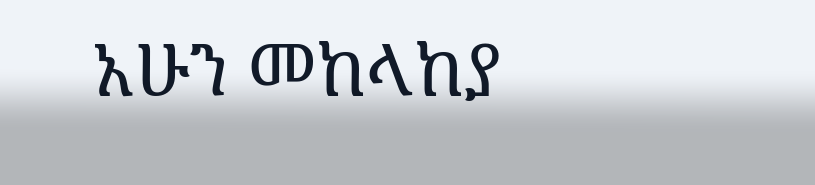አሁን መከላከያ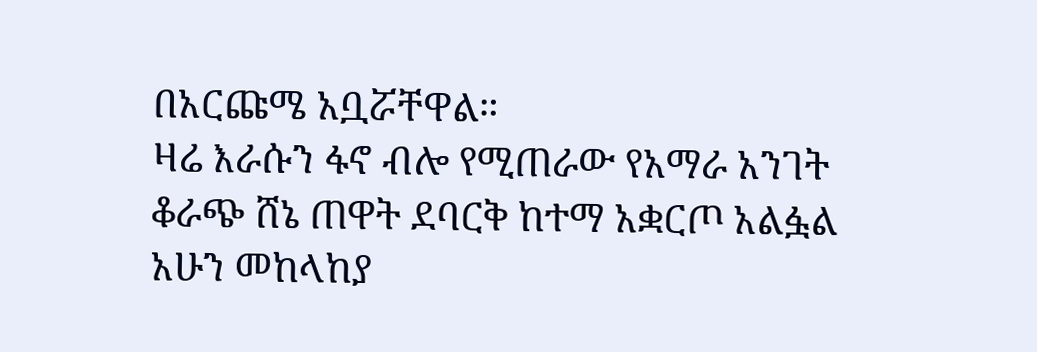በአርጩሜ አቧሯቸዋል።
ዛሬ እራሱን ፋኖ ብሎ የሚጠራው የአማራ አንገት ቆራጭ ሸኔ ጠዋት ደባርቅ ከተማ አቋርጦ አልፏል አሁን መከላከያ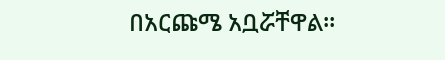በአርጩሜ አቧሯቸዋል።